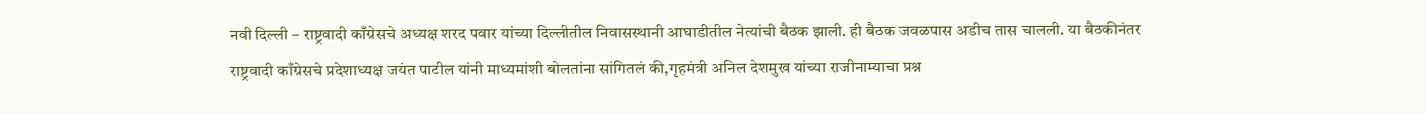नवी दिल्ली – राष्ट्रवादी काँग्रेसचे अध्यक्ष शरद पवार यांच्या दिल्लीतील निवासस्थानी आघाडीतील नेत्यांची बैठक झाली. ही बैठक जवळपास अडीच तास चालली. या बैठकीनंतर राष्ट्रवादी काँग्रेसचे प्रदेशाध्यक्ष जयंत पाटील यांनी माध्यमांशी बोलतांना सांगितलं की,गृहमंत्री अनिल देशमुख यांच्या राजीनाम्याचा प्रश्न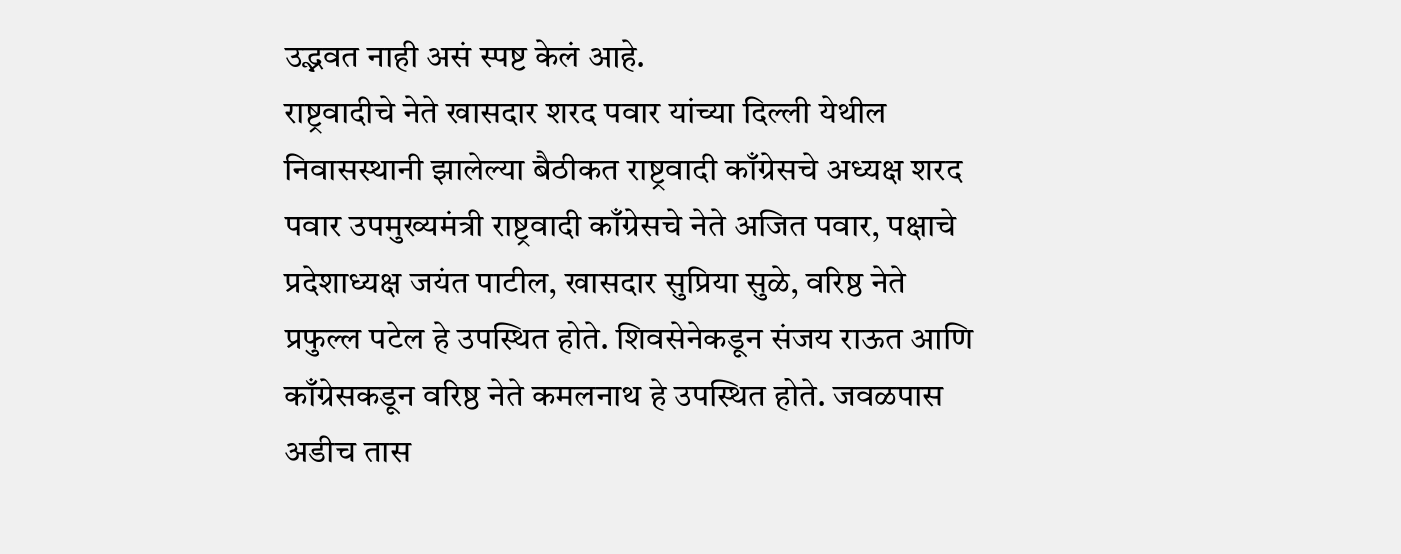उद्भवत नाही असं स्पष्ट केलं आहे.
राष्ट्रवादीचे नेते खासदार शरद पवार यांच्या दिल्ली येथील निवासस्थानी झालेल्या बैठीकत राष्ट्रवादी काँग्रेसचे अध्यक्ष शरद पवार उपमुख्यमंत्री राष्ट्रवादी काँग्रेसचे नेते अजित पवार, पक्षाचे प्रदेशाध्यक्ष जयंत पाटील, खासदार सुप्रिया सुळे, वरिष्ठ नेते प्रफुल्ल पटेल हे उपस्थित होते. शिवसेनेकडून संजय राऊत आणि काँग्रेसकडून वरिष्ठ नेते कमलनाथ हे उपस्थित होते. जवळपास अडीच तास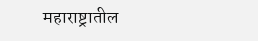महाराष्ट्रातील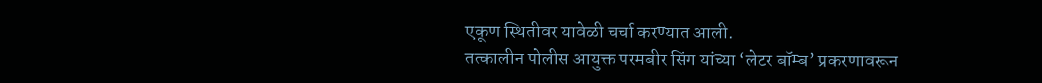एकूण स्थितीवर यावेळी चर्चा करण्यात आली.
तत्कालीन पोलीस आयुक्त परमबीर सिंग यांच्या ‘लेटर बॉम्ब’ प्रकरणावरून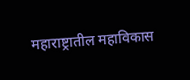महाराष्ट्रातील महाविकास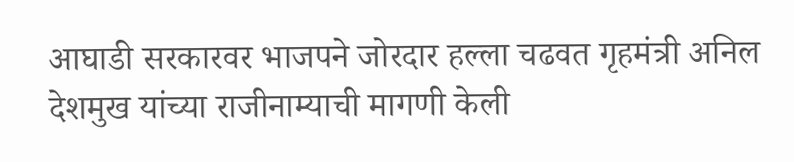आघाडी सरकारवर भाजपने जोरदार हल्ला चढवत गृहमंत्री अनिल देशमुख यांच्या राजीनाम्याची मागणी केली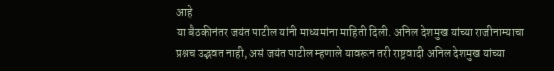आहे
या बैठकीनंतर जयंत पाटील यांनी माध्यमांना माहिती दिली. अनिल देशमुख यांच्या राजीनाम्याचा प्रश्नच उद्भवत नाही, असं जयंत पाटील म्हणाले यावरून तरी राष्ट्रवादी अनिल देशमुख यांच्या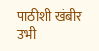पाठीशी खंबीर उभी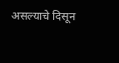असल्याचे दिसून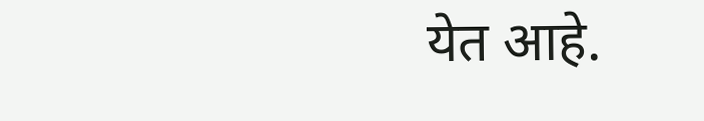येत आहे.